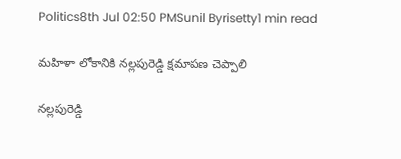Politics8th Jul 02:50 PMSunil Byrisetty1 min read

మహిళా లోకానికి నల్లపురెడ్డి క్షమాపణ చెప్పాలి

నల్లపురెడ్డి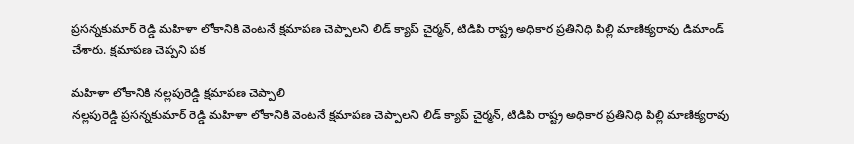ప్రసన్నకుమార్ రెడ్డి మహిళా లోకానికి వెంటనే క్షమాపణ చెప్పాలని లిడ్ క్యాప్ చైర్మన్, టిడిపి రాష్ట్ర అధికార ప్రతినిధి పిల్లి మాణిక్యరావు డిమాండ్ చేశారు. క్షమాపణ చెప్పని పక

మహిళా లోకానికి నల్లపురెడ్డి క్షమాపణ చెప్పాలి
నల్లపురెడ్డి ప్రసన్నకుమార్ రెడ్డి మహిళా లోకానికి వెంటనే క్షమాపణ చెప్పాలని లిడ్ క్యాప్ చైర్మన్, టిడిపి రాష్ట్ర అధికార ప్రతినిధి పిల్లి మాణిక్యరావు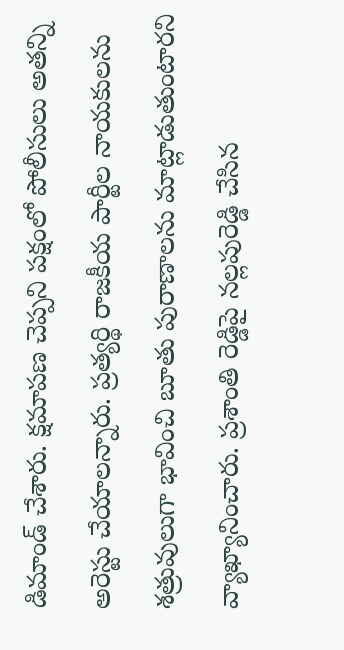డిమాండ్ చేశారు. క్షమాపణ చెప్పని పక్షంలో పోలీసులు అతన్ని అరెస్టు చేయాలన్నారు. ప్రత్యర్థి రాజకీయ పార్టీల నాయకులను శత్రువులుగా భావించి బూతు పురాణాలను మాట్లాడుతుంటారని వ్యాఖ్యానించారు. ప్రశాంతి రెడ్డిపై నల్లపురెడ్డి చేసిన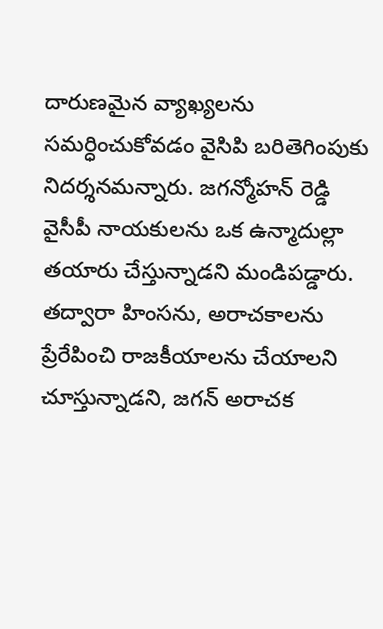దారుణమైన వ్యాఖ్యలను సమర్ధించుకోవడం వైసిపి బరితెగింపుకు నిదర్శనమన్నారు. జగన్మోహన్ రెడ్డి వైసీపీ నాయకులను ఒక ఉన్మాదుల్లా తయారు చేస్తున్నాడని మండిపడ్డారు. తద్వారా హింసను, అరాచకాలను ప్రేరేపించి రాజకీయాలను చేయాలని చూస్తున్నాడని, జగన్ అరాచక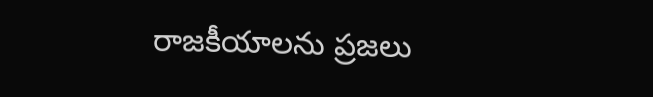రాజకీయాలను ప్రజలు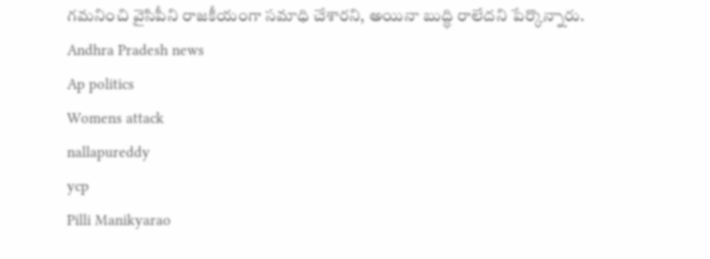గమనించి వైసిపీని రాజకీయంగా సమాధి చేశారని, అయినా బుద్ధి రాలేదని పేర్కొన్నారు.
Andhra Pradesh news
Ap politics
Womens attack
nallapureddy
ycp
Pilli Manikyarao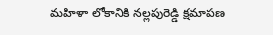మహిళా లోకానికి నల్లపురెడ్డి క్షమాపణ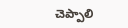చెప్పాలి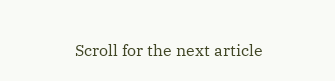Scroll for the next article